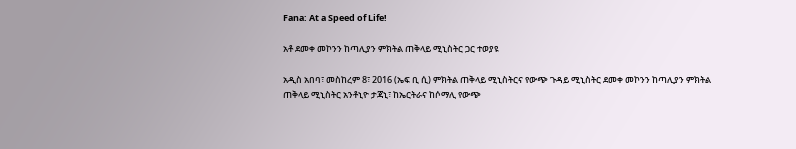Fana: At a Speed of Life!

አቶ ደመቀ መኮንን ከጣሊያን ምክትል ጠቅላይ ሚኒስትር ጋር ተወያዩ

አዲስ አበባ፣ መስከረም 8፣ 2016 (ኤፍ ቢ ሲ) ምክትል ጠቅላይ ሚኒስትርና የውጭ ጉዳይ ሚኒስትር ደመቀ መኮንን ከጣሊያን ምክትል ጠቅላይ ሚኒስትር አንቶኒዮ ታጃኒ፣ ከኤርትራና ከሶማሊ የውጭ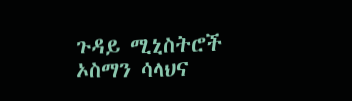ጉዳይ ሚኒስትሮች ኦስማን ሳላህና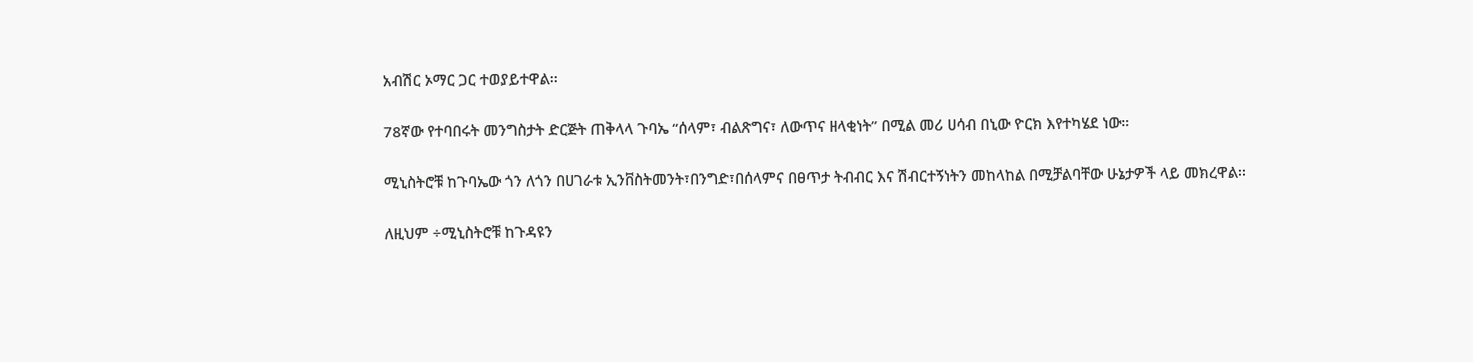አብሽር ኦማር ጋር ተወያይተዋል፡፡

78ኛው የተባበሩት መንግስታት ድርጅት ጠቅላላ ጉባኤ “ሰላም፣ ብልጽግና፣ ለውጥና ዘላቂነት” በሚል መሪ ሀሳብ በኒው ዮርክ እየተካሄደ ነው።

ሚኒስትሮቹ ከጉባኤው ጎን ለጎን በሀገራቱ ኢንቨስትመንት፣በንግድ፣በሰላምና በፀጥታ ትብብር እና ሽብርተኝነትን መከላከል በሚቻልባቸው ሁኔታዎች ላይ መክረዋል፡፡

ለዚህም ÷ሚኒስትሮቹ ከጉዳዩን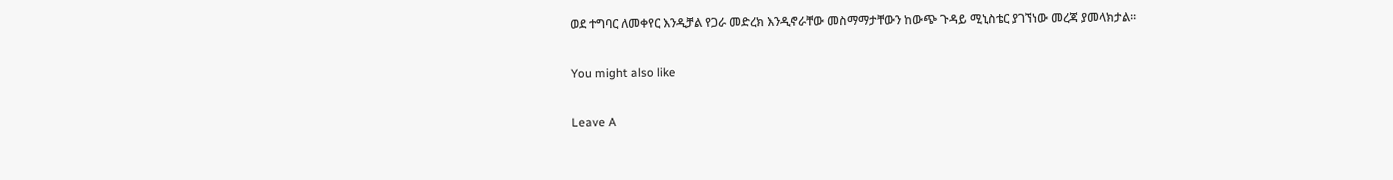ወደ ተግባር ለመቀየር እንዲቻል የጋራ መድረክ እንዲኖራቸው መስማማታቸውን ከውጭ ጉዳይ ሚኒስቴር ያገኘነው መረጃ ያመላክታል፡፡

You might also like

Leave A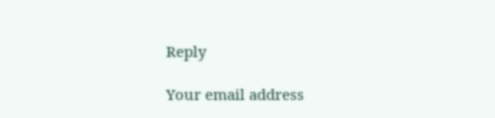Reply

Your email address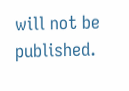will not be published.